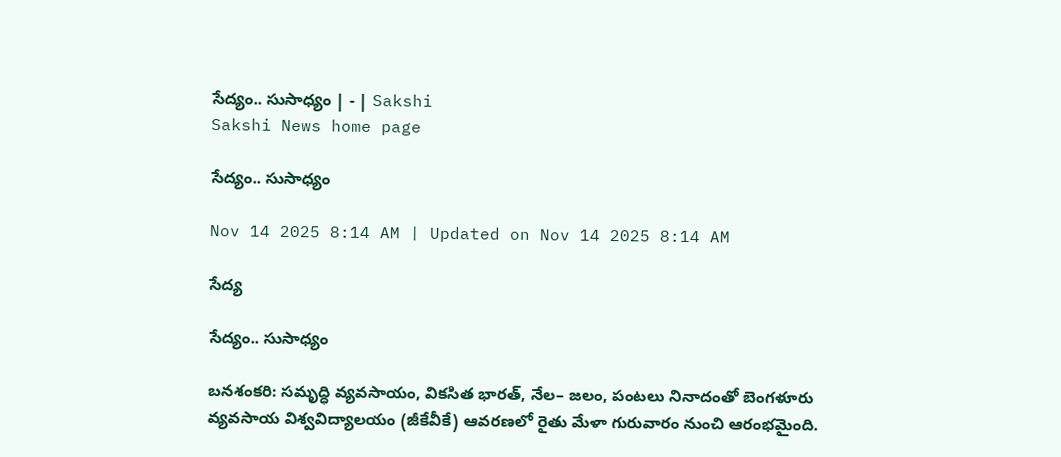సేద్యం.. సుసాధ్యం | - | Sakshi
Sakshi News home page

సేద్యం.. సుసాధ్యం

Nov 14 2025 8:14 AM | Updated on Nov 14 2025 8:14 AM

సేద్య

సేద్యం.. సుసాధ్యం

బనశంకరి: సమృద్ధి వ్యవసాయం, వికసిత భారత్‌, నేల– జలం, పంటలు నినాదంతో బెంగళూరు వ్యవసాయ విశ్వవిద్యాలయం (జీకేవీకే) ఆవరణలో రైతు మేళా గురువారం నుంచి ఆరంభమైంది.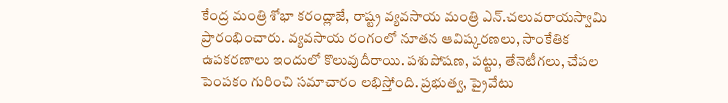కేంద్ర మంత్రి శోభా కరంద్లాజే, రాష్ట్ర వ్యవసాయ మంత్రి ఎన్‌.చలువరాయస్వామి ప్రారంభించారు. వ్యవసాయ రంగంలో నూతన ఆవిష్కరణలు, సాంకేతిక ఉపకరణాలు ఇందులో కొలువుదీరాయి. పశుపోషణ, పట్టు, తేనెటీగలు, చేపల పెంపకం గురించి సమాచారం లభిస్తోంది. ప్రభుత్వ, ప్రైవేటు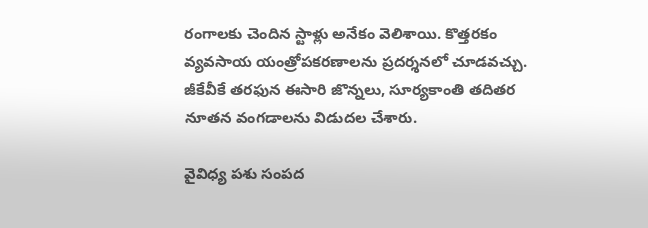రంగాలకు చెందిన స్టాళ్లు అనేకం వెలిశాయి. కొత్తరకం వ్యవసాయ యంత్రోపకరణాలను ప్రదర్శనలో చూడవచ్చు. జీకేవీకే తరఫున ఈసారి జొన్నలు, సూర్యకాంతి తదితర నూతన వంగడాలను విడుదల చేశారు.

వైవిధ్య పశు సంపద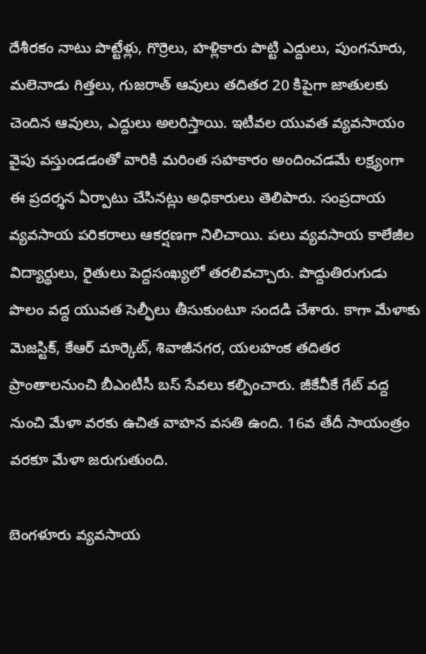దేశీరకం నాటు పొట్టేళ్లు, గొర్రెలు, హళ్లికారు పొట్టి ఎద్దులు, పుంగనూరు, మలెనాడు గిత్తలు, గుజరాత్‌ ఆవులు తదితర 20 కిపైగా జాతులకు చెందిన ఆవులు, ఎద్దులు అలరిస్తాయి. ఇటీవల యువత వ్యవసాయం వైపు వస్తుండడంతో వారికి మరింత సహకారం అందించడమే లక్ష్యంగా ఈ ప్రదర్శన ఏర్పాటు చేసినట్లు అధికారులు తెలిపారు. సంప్రదాయ వ్యవసాయ పరికరాలు ఆకర్షణగా నిలిచాయి. పలు వ్యవసాయ కాలేజీల విద్యార్థులు, రైతులు పెద్దసంఖ్యలో తరలివచ్చారు. పొద్దుతిరుగుడు పొలం వద్ద యువత సెల్ఫీలు తీసుకుంటూ సందడి చేశారు. కాగా మేళాకు మెజస్టిక్‌, కేఆర్‌ మార్కెట్‌, శివాజీనగర, యలహంక తదితర ప్రాంతాలనుంచి బీఎంటీసీ బస్‌ సేవలు కల్పించారు. జీకేవీకే గేట్‌ వద్ద నుంచి మేళా వరకు ఉచిత వాహన వసతి ఉంది. 16వ తేదీ సాయంత్రం వరకూ మేళా జరుగుతుంది.

బెంగళూరు వ్యవసాయ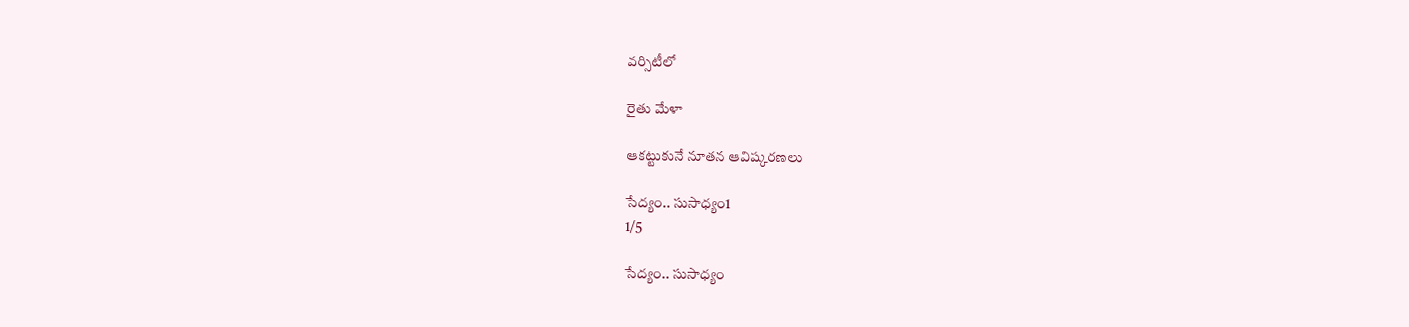వర్సిటీలో

రైతు మేళా

ఆకట్టుకునే నూతన ఆవిష్కరణలు

సేద్యం.. సుసాధ్యం1
1/5

సేద్యం.. సుసాధ్యం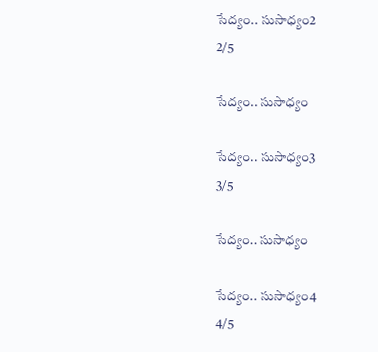సేద్యం.. సుసాధ్యం2
2/5

సేద్యం.. సుసాధ్యం

సేద్యం.. సుసాధ్యం3
3/5

సేద్యం.. సుసాధ్యం

సేద్యం.. సుసాధ్యం4
4/5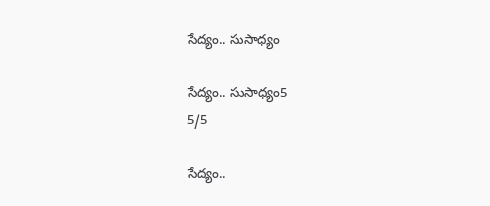సేద్యం.. సుసాధ్యం

సేద్యం.. సుసాధ్యం5
5/5

సేద్యం..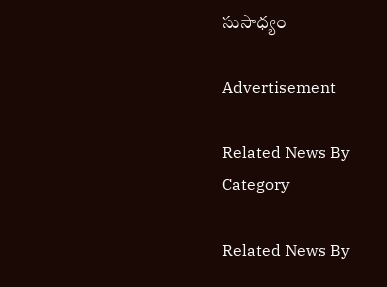సుసాధ్యం

Advertisement

Related News By Category

Related News By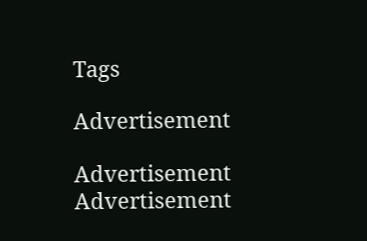Tags

Advertisement

Advertisement
Advertisement